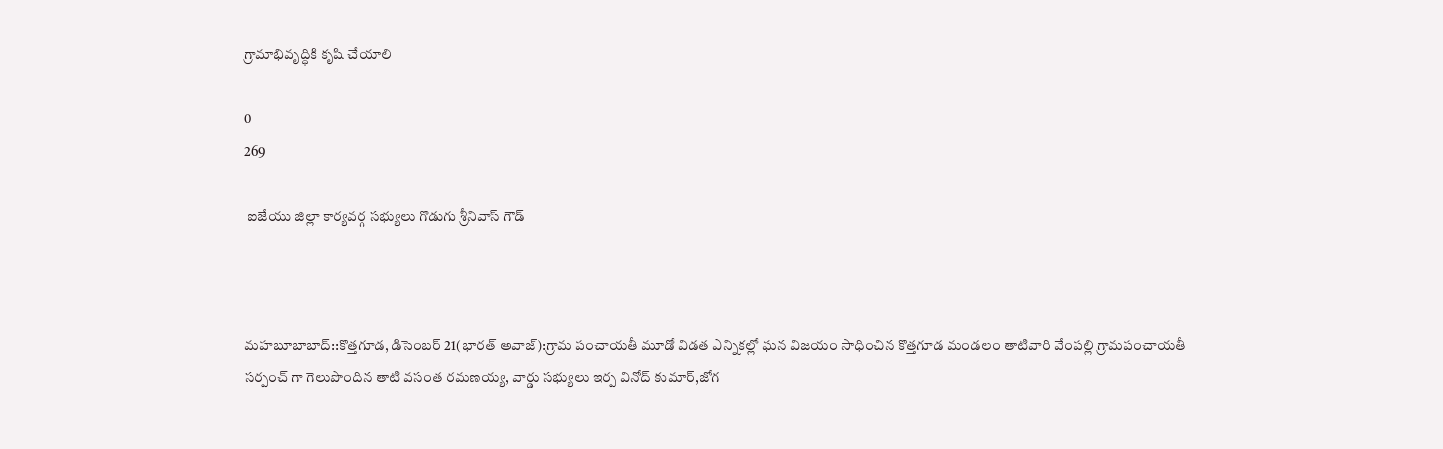గ్రామాభివృద్ధికి కృషి చేయాలి

0
269

 ఐజేయు జిల్లా కార్యవర్గ సభ్యులు గొడుగు శ్రీనివాస్ గౌడ్



మహబూబాబాద్::కొత్తగూడ, డిసెంబర్ 21(భారత్ అవాజ్):గ్రామ పంచాయతీ మూడో విడత ఎన్నికల్లో ఘన విజయం సాధించిన కొత్తగూడ మండలం తాటివారి వేంపల్లి గ్రామపంచాయతీ సర్పంచ్ గా గెలుపొందిన తాటి వసంత రమణయ్య, వార్డు సభ్యులు ఇర్ప వినోద్ కుమార్,జోగ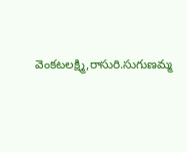వెంకటలక్ష్మి,రాసురి.సుగుణమ్మ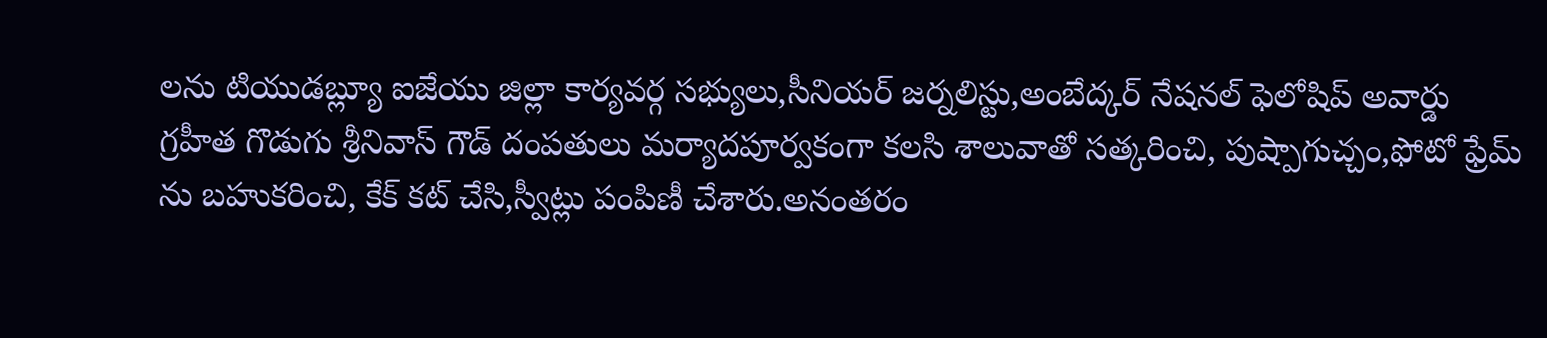లను టియుడబ్ల్యూ ఐజేయు జిల్లా కార్యవర్గ సభ్యులు,సీనియర్ జర్నలిస్టు,అంబేద్కర్ నేషనల్ ఫెలోషిప్ అవార్డు గ్రహీత గొడుగు శ్రీనివాస్ గౌడ్ దంపతులు మర్యాదపూర్వకంగా కలసి శాలువాతో సత్కరించి, పుష్పాగుచ్చం,ఫోటో ఫ్రేమ్ ను బహుకరించి, కేక్ కట్ చేసి,స్వీట్లు పంపిణీ చేశారు.అనంతరం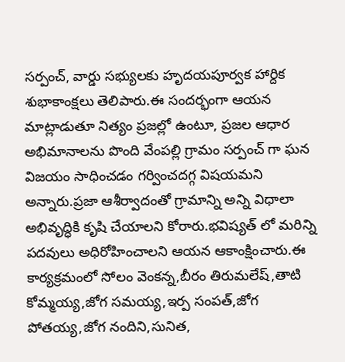సర్పంచ్, వార్డు సభ్యులకు హృదయపూర్వక హార్దిక శుభాకాంక్షలు తెలిపారు.ఈ సందర్భంగా ఆయన మాట్లాడుతూ నిత్యం ప్రజల్లో ఉంటూ, ప్రజల ఆధార అభిమానాలను పొంది వేంపల్లి గ్రామం సర్పంచ్ గా ఘన విజయం సాధించడం గర్వించదగ్గ విషయమని అన్నారు.ప్రజా ఆశీర్వాదంతో గ్రామాన్ని అన్ని విధాలా అభివృద్ధికి కృషి చేయాలని కోరారు.భవిష్యత్ లో మరిన్ని పదవులు అధిరోహించాలని ఆయన ఆకాంక్షించారు.ఈ కార్యక్రమంలో సోలం వెంకన్న,బీరం తిరుమలేష్,తాటి కోమ్మయ్య,జోగ సమయ్య,ఇర్ప సంపత్,జోగ పోతయ్య,జోగ నందిని,సునిత,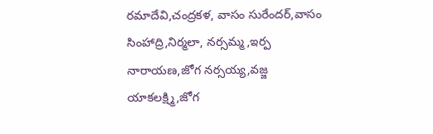రమాదేవి,చంద్రకళ, వాసం సురేందర్,వాసం సింహాద్రి,నిర్మలా, నర్సమ్మ,ఇర్ప నారాయణ,జోగ నర్సయ్య,వజ్జ యాకలక్ష్మి,జోగ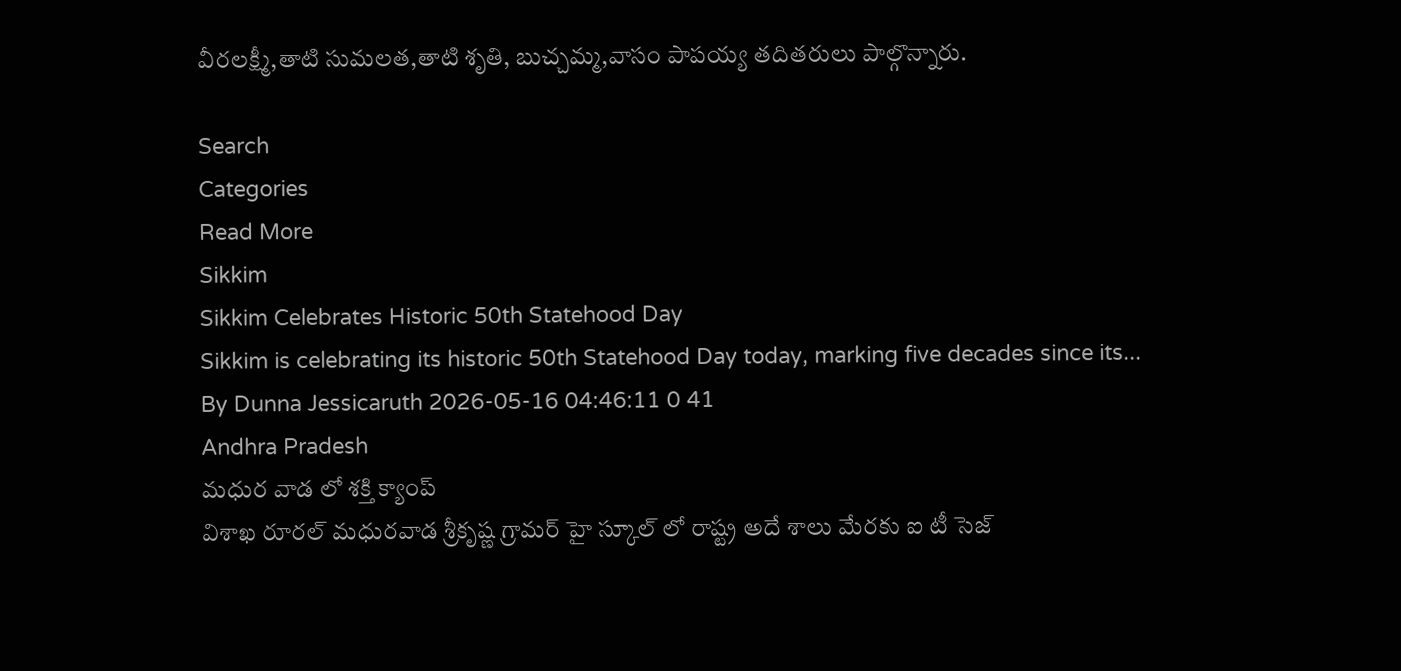వీరలక్ష్మీ,తాటి సుమలత,తాటి శృతి, బుచ్చమ్మ,వాసం పాపయ్య తదితరులు పాల్గొన్నారు.

Search
Categories
Read More
Sikkim
Sikkim Celebrates Historic 50th Statehood Day
Sikkim is celebrating its historic 50th Statehood Day today, marking five decades since its...
By Dunna Jessicaruth 2026-05-16 04:46:11 0 41
Andhra Pradesh
మధుర వాడ లో శక్తి క్యాంప్
విశాఖ రూరల్ మధురవాడ శ్రీకృష్ణ గ్రామర్ హై స్కూల్ లో రాష్ట్ర అదే శాలు మేరకు ఐ టీ సెజ్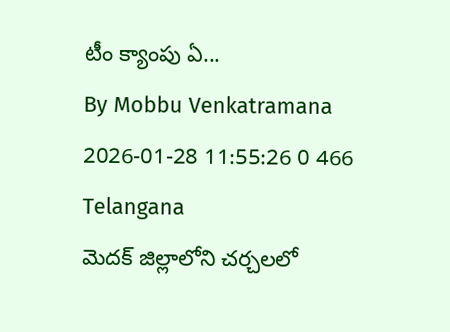టీం క్యాంపు ఏ...
By Mobbu Venkatramana 2026-01-28 11:55:26 0 466
Telangana
మెదక్ జిల్లాలోని చర్చలలో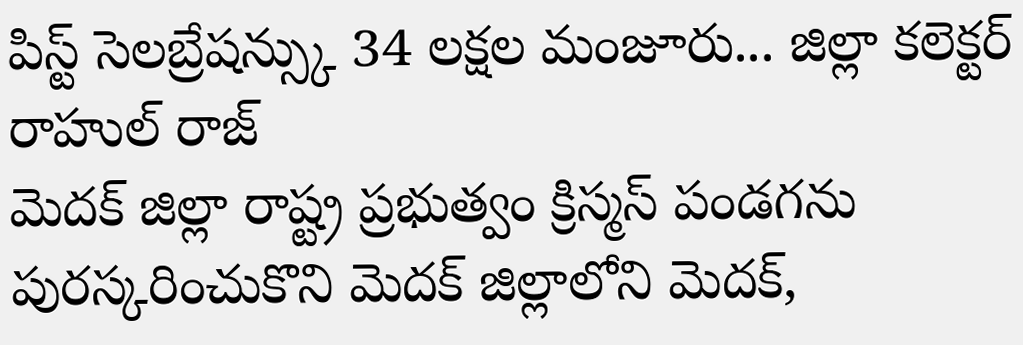పిస్ట్ సెలబ్రేషన్స్కు 34 లక్షల మంజూరు... జిల్లా కలెక్టర్ రాహుల్ రాజ్
మెదక్ జిల్లా రాష్ట్ర ప్రభుత్వం క్రిస్మస్ పండగను పురస్కరించుకొని మెదక్ జిల్లాలోని మెదక్,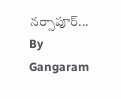నర్సాపూర్...
By Gangaram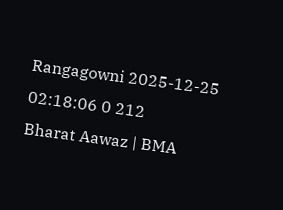Rangagowni 2025-12-25 02:18:06 0 212
Bharat Aawaz | BMA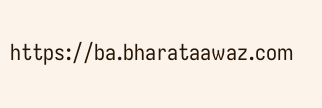https://ba.bharataawaz.com